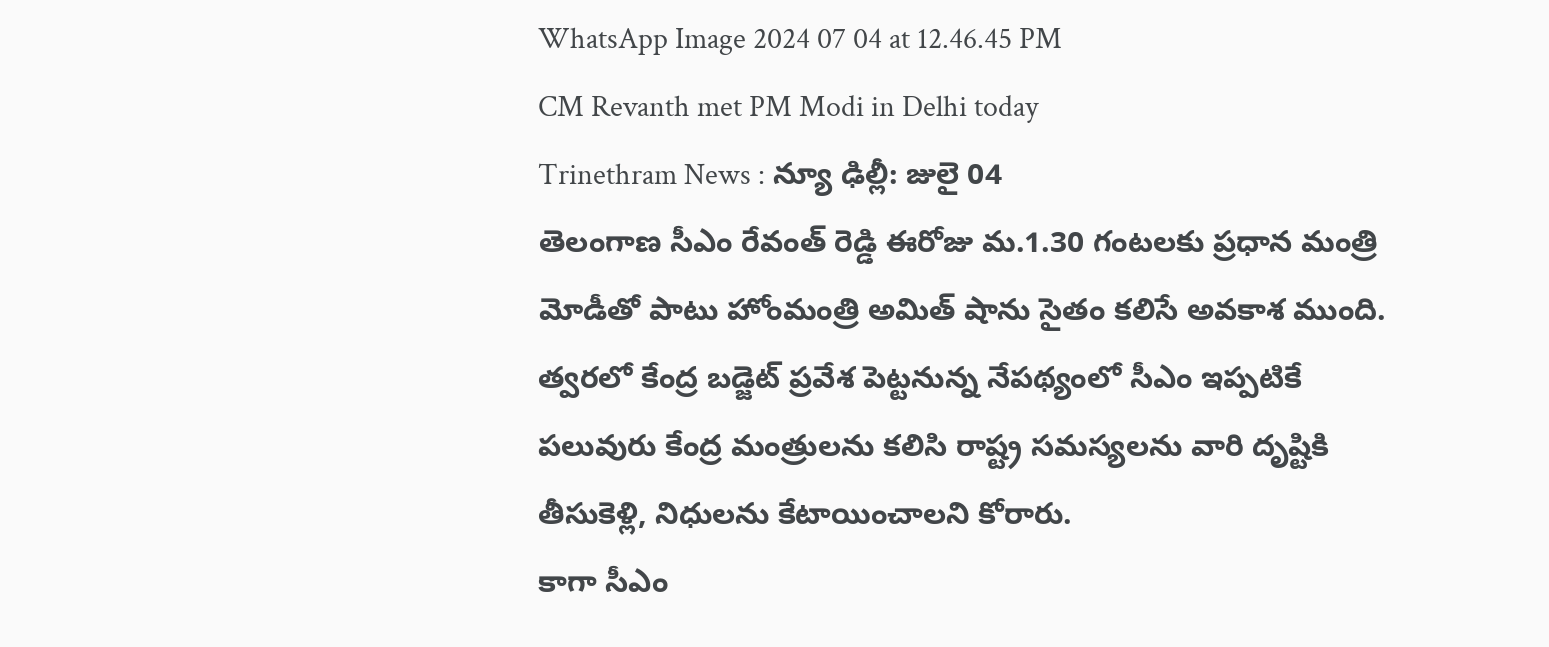WhatsApp Image 2024 07 04 at 12.46.45 PM
CM Revanth met PM Modi in Delhi today
Trinethram News : న్యూ ఢిల్లీ: జులై 04
తెలంగాణ సీఎం రేవంత్ రెడ్డి ఈరోజు మ.1.30 గంటలకు ప్రధాన మంత్రి మోడీతో పాటు హోంమంత్రి అమిత్ షాను సైతం కలిసే అవకాశ ముంది.
త్వరలో కేంద్ర బడ్జెట్ ప్రవేశ పెట్టనున్న నేపథ్యంలో సీఎం ఇప్పటికే పలువురు కేంద్ర మంత్రులను కలిసి రాష్ట్ర సమస్యలను వారి దృష్టికి తీసుకెళ్లి, నిధులను కేటాయించాలని కోరారు.
కాగా సీఎం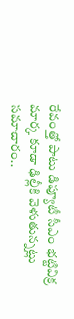రేవంత్తో పాటు డిప్యూటీ సీఎం భట్టివిక్ర మార్క కూడా ఢిల్లీకి వెళుతున్నట్లు సమాచారం..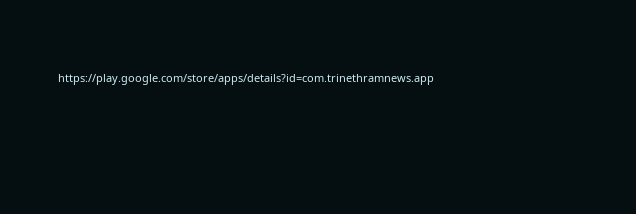https://play.google.com/store/apps/details?id=com.trinethramnews.app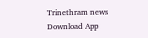Trinethram news
Download App